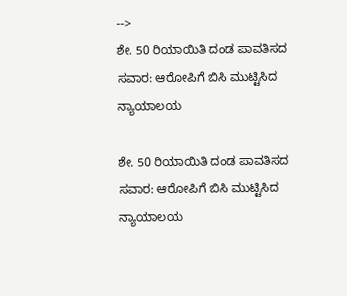-->
ಶೇ. 50 ರಿಯಾಯಿತಿ ದಂಡ ಪಾವತಿಸದ ಸವಾರ: ಆರೋಪಿಗೆ ಬಿಸಿ ಮುಟ್ಟಿಸಿದ ನ್ಯಾಯಾಲಯ

ಶೇ. 50 ರಿಯಾಯಿತಿ ದಂಡ ಪಾವತಿಸದ ಸವಾರ: ಆರೋಪಿಗೆ ಬಿಸಿ ಮುಟ್ಟಿಸಿದ ನ್ಯಾಯಾಲಯ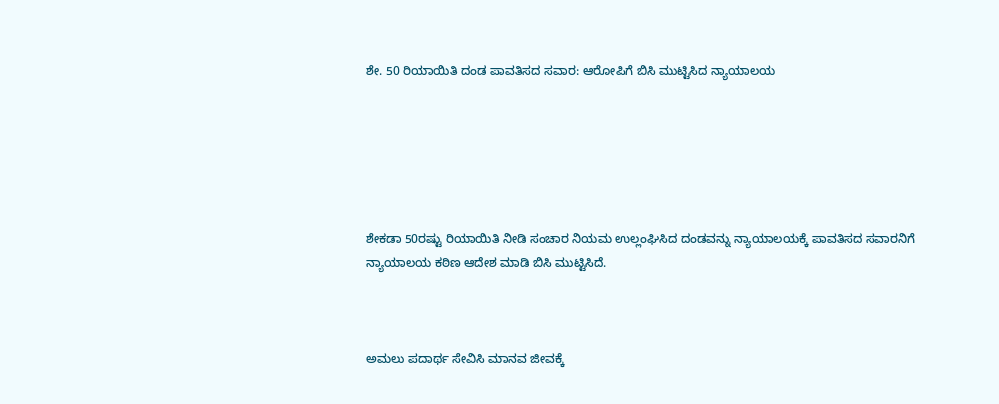ಶೇ. 50 ರಿಯಾಯಿತಿ ದಂಡ ಪಾವತಿಸದ ಸವಾರ: ಆರೋಪಿಗೆ ಬಿಸಿ ಮುಟ್ಟಿಸಿದ ನ್ಯಾಯಾಲಯ






ಶೇಕಡಾ 50ರಷ್ಟು ರಿಯಾಯಿತಿ ನೀಡಿ ಸಂಚಾರ ನಿಯಮ ಉಲ್ಲಂಘಿಸಿದ ದಂಡವನ್ನು ನ್ಯಾಯಾಲಯಕ್ಕೆ ಪಾವತಿಸದ ಸವಾರನಿಗೆ ನ್ಯಾಯಾಲಯ ಕಠಿಣ ಆದೇಶ ಮಾಡಿ ಬಿಸಿ ಮುಟ್ಟಿಸಿದೆ.



ಅಮಲು ಪದಾರ್ಥ ಸೇವಿಸಿ ಮಾನವ ಜೀವಕ್ಕೆ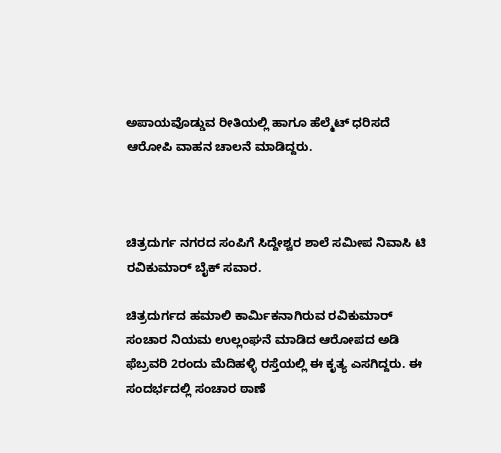ಅಪಾಯವೊಡ್ಡುವ ರೀತಿಯಲ್ಲಿ ಹಾಗೂ ಹೆಲ್ಮೆಟ್ ಧರಿಸದೆ ಆರೋಪಿ ವಾಹನ ಚಾಲನೆ ಮಾಡಿದ್ದರು.



ಚಿತ್ರದುರ್ಗ ನಗರದ ಸಂಪಿಗೆ ಸಿದ್ದೇಶ್ವರ ಶಾಲೆ ಸಮೀಪ ನಿವಾಸಿ ಟಿ ರವಿಕುಮಾರ್ ಬೈಕ್ ಸವಾರ.

ಚಿತ್ರದುರ್ಗದ ಹಮಾಲಿ ಕಾರ್ಮಿಕನಾಗಿರುವ ರವಿಕುಮಾರ್ ಸಂಚಾರ ನಿಯಮ ಉಲ್ಲಂಘನೆ ಮಾಡಿದ ಆರೋಪದ ಅಡಿ ಫೆಬ್ರವರಿ 2ರಂದು ಮೆದಿಹಳ್ಳಿ ರಸ್ತೆಯಲ್ಲಿ ಈ ಕೃತ್ಯ ಎಸಗಿದ್ದರು. ಈ ಸಂದರ್ಭದಲ್ಲಿ ಸಂಚಾರ ಠಾಣೆ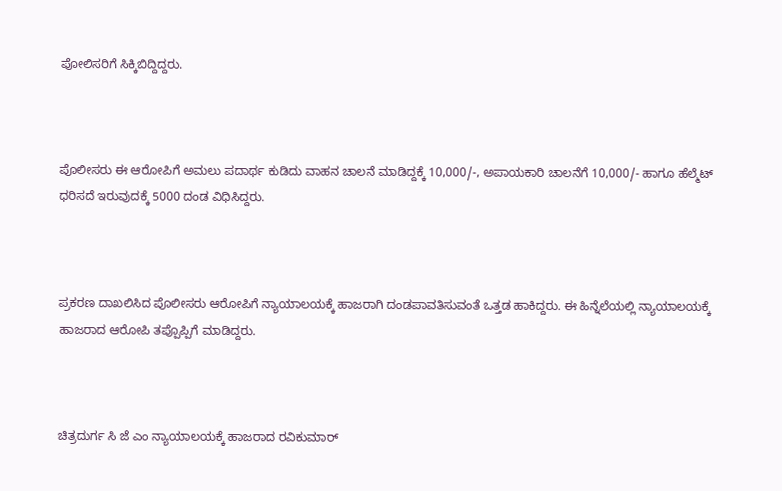ಪೋಲಿಸರಿಗೆ ಸಿಕ್ಕಿಬಿದ್ದಿದ್ದರು.



ಪೊಲೀಸರು ಈ ಆರೋಪಿಗೆ ಅಮಲು ಪದಾರ್ಥ ಕುಡಿದು ವಾಹನ ಚಾಲನೆ ಮಾಡಿದ್ದಕ್ಕೆ 10,000/-, ಅಪಾಯಕಾರಿ ಚಾಲನೆಗೆ 10,000/- ಹಾಗೂ ಹೆಲ್ಮೆಟ್ ಧರಿಸದೆ ಇರುವುದಕ್ಕೆ 5000 ದಂಡ ವಿಧಿಸಿದ್ದರು.



ಪ್ರಕರಣ ದಾಖಲಿಸಿದ ಪೊಲೀಸರು ಆರೋಪಿಗೆ ನ್ಯಾಯಾಲಯಕ್ಕೆ ಹಾಜರಾಗಿ ದಂಡಪಾವತಿಸುವಂತೆ ಒತ್ತಡ ಹಾಕಿದ್ದರು. ಈ ಹಿನ್ನೆಲೆಯಲ್ಲಿ ನ್ಯಾಯಾಲಯಕ್ಕೆ ಹಾಜರಾದ ಆರೋಪಿ ತಪ್ಪೊಪ್ಪಿಗೆ ಮಾಡಿದ್ದರು.



ಚಿತ್ರದುರ್ಗ ಸಿ ಜೆ ಎಂ ನ್ಯಾಯಾಲಯಕ್ಕೆ ಹಾಜರಾದ ರವಿಕುಮಾರ್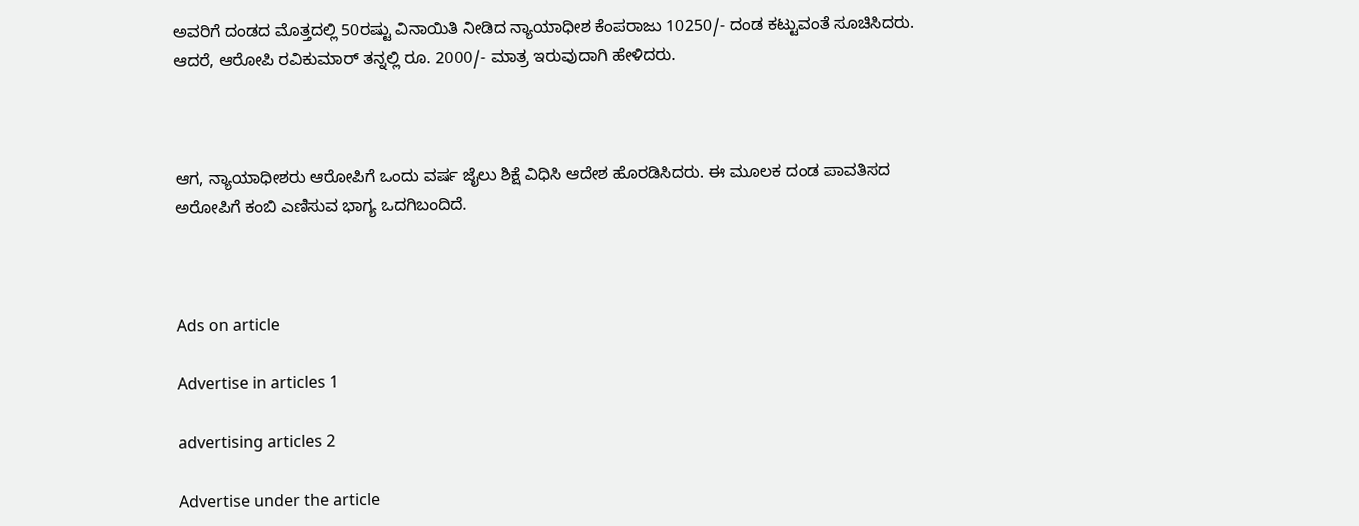ಅವರಿಗೆ ದಂಡದ ಮೊತ್ತದಲ್ಲಿ 50ರಷ್ಟು ವಿನಾಯಿತಿ ನೀಡಿದ ನ್ಯಾಯಾಧೀಶ ಕೆಂಪರಾಜು 10250/- ದಂಡ ಕಟ್ಟುವಂತೆ ಸೂಚಿಸಿದರು. ಆದರೆ, ಆರೋಪಿ ರವಿಕುಮಾರ್ ತನ್ನಲ್ಲಿ ರೂ. 2000/- ಮಾತ್ರ ಇರುವುದಾಗಿ ಹೇಳಿದರು.



ಆಗ, ನ್ಯಾಯಾಧೀಶರು ಆರೋಪಿಗೆ ಒಂದು ವರ್ಷ ಜೈಲು ಶಿಕ್ಷೆ ವಿಧಿಸಿ ಆದೇಶ ಹೊರಡಿಸಿದರು. ಈ ಮೂಲಕ ದಂಡ ಪಾವತಿಸದ ಅರೋಪಿಗೆ ಕಂಬಿ ಎಣಿಸುವ ಭಾಗ್ಯ ಒದಗಿಬಂದಿದೆ.



Ads on article

Advertise in articles 1

advertising articles 2

Advertise under the article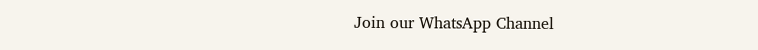Join our WhatsApp Channel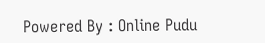Powered By : Online Pudu